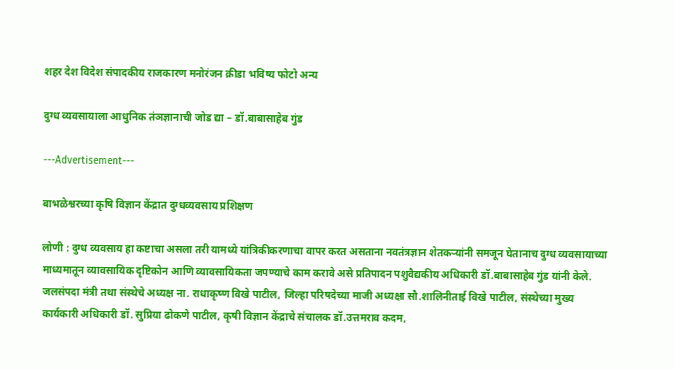शहर देश विदेश संपादकीय राजकारण मनोरंजन क्रीडा भविष्य फोटो अन्य

दुग्ध व्यवसायाला आधुनिक तंञज्ञानाची जोड द्या – डॉ.बाबासाहेब गुंड

---Advertisement---

बाभळेश्वरच्या कृषि विज्ञान केंद्रात दुग्धव्यवसाय प्रशिक्षण

लोणी : दुग्ध व्यवसाय हा कष्टाचा असला तरी यामध्ये यांत्रिकीकरणाचा वापर करत असताना नवतंत्रज्ञान शेतकऱ्यांनी समजून घेतानाच दुग्ध व्यवसायाच्या माध्यमातून व्यावसायिक दृष्टिकोन आणि व्यावसायिकता जपण्याचे काम करावे असे प्रतिपादन पशुवैद्यकीय अधिकारी डॉ.बाबासाहेब गुंड यांनी केले.
जलसंपदा मंत्री तथा संस्थेचे अध्यक्ष ना. राधाकृष्ण विखे पाटील, जिल्हा परिषदेच्या माजी अध्यक्षा सौ.शालिनीताई विखे पाटील, संस्थेच्या मुख्य कार्यकारी अधिकारी डॉ. सुप्रिया ढोकणे पाटील, कृषी विज्ञान केंद्राचे संचालक डॉ.उत्तमराव कदम,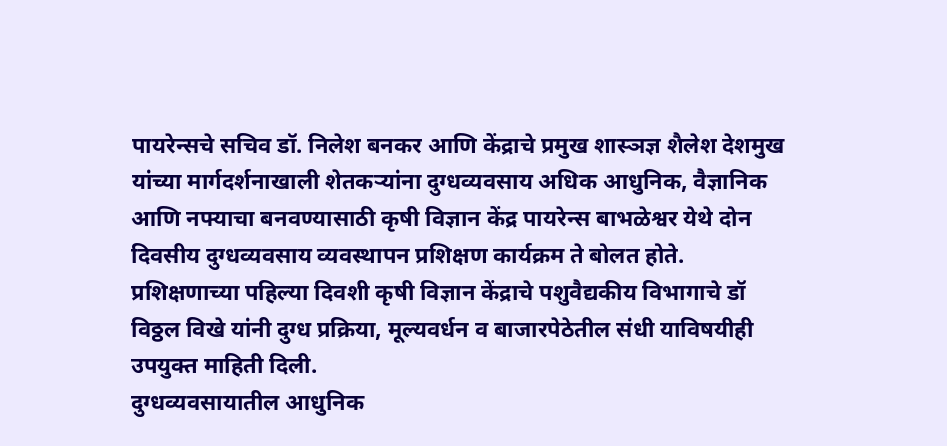पायरेन्सचे सचिव डॉ. निलेश बनकर आणि केंद्राचे प्रमुख शास्ञज्ञ शैलेश देशमुख यांच्या मार्गदर्शनाखाली शेतकऱ्यांना दुग्धव्यवसाय अधिक आधुनिक, वैज्ञानिक आणि नफ्याचा बनवण्यासाठी कृषी विज्ञान केंद्र पायरेन्स बाभळेश्वर येथे दोन दिवसीय दुग्धव्यवसाय व्यवस्थापन प्रशिक्षण कार्यक्रम ते बोलत होते.
प्रशिक्षणाच्या पहिल्या दिवशी कृषी विज्ञान केंद्राचे पशुवैद्यकीय विभागाचे डॉ विठ्ठल विखे यांनी दुग्ध प्रक्रिया, मूल्यवर्धन व बाजारपेठेतील संधी याविषयीही उपयुक्त माहिती दिली.
दुग्धव्यवसायातील आधुनिक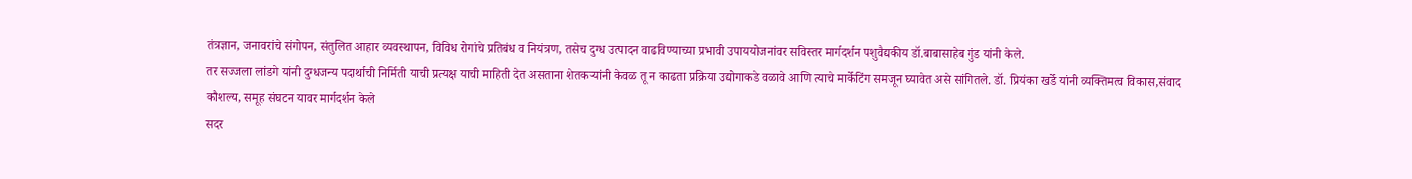तंत्रज्ञान, जनावरांचे संगोपन, संतुलित आहार व्यवस्थापन, विविध रोगांचे प्रतिबंध व नियंत्रण, तसेच दुग्ध उत्पादन वाढविण्याच्या प्रभावी उपाययोजनांवर सविस्तर मार्गदर्शन पशुवैद्यकीय डॉ.बाबासाहेब गुंड यांनी केले.
तर सज्जला लांडगे यांनी दुग्धजन्य पदार्थाची निर्मिती याची प्रत्यक्ष याची माहिती देत असताना शेतकऱ्यांनी केवळ तू न काढता प्रक्रिया उद्योगाकडे वळावे आणि त्याचे मार्केटिंग समजून घ्यावेत असे सांगितले. डॉ. प्रियंका खर्डे यांनी व्यक्तिमत्व विकास,संवाद कौशल्य, समूह संघटन यावर मार्गदर्शन केले
सदर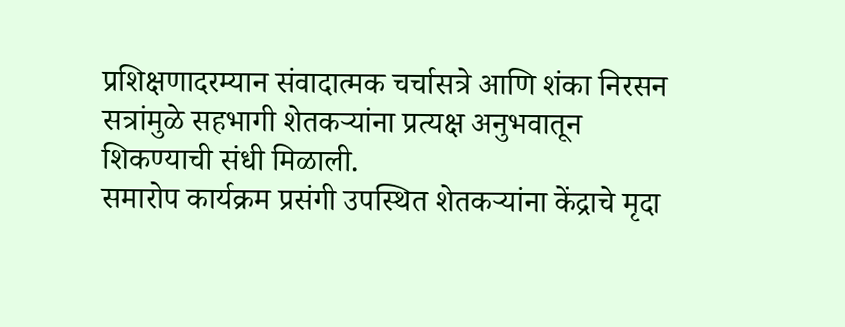प्रशिक्षणादरम्यान संवादात्मक चर्चासत्रे आणि शंका निरसन सत्रांमुळे सहभागी शेतकऱ्यांना प्रत्यक्ष अनुभवातून शिकण्याची संधी मिळाली.
समारोप कार्यक्रम प्रसंगी उपस्थित शेतकऱ्यांना केंद्राचे मृदा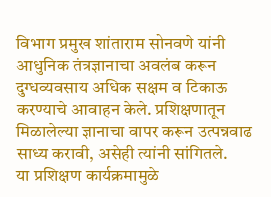विभाग प्रमुख शांताराम सोनवणे यांनी आधुनिक तंत्रज्ञानाचा अवलंब करून दुग्धव्यवसाय अधिक सक्षम व टिकाऊ करण्याचे आवाहन केले. प्रशिक्षणातून मिळालेल्या ज्ञानाचा वापर करून उत्पन्नवाढ साध्य करावी, असेही त्यांनी सांगितले.
या प्रशिक्षण कार्यक्रमामुळे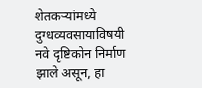शेतकऱ्यांमध्ये दुग्धव्यवसायाविषयी नवे दृष्टिकोन निर्माण झाले असून, हा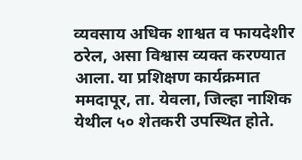व्यवसाय अधिक शाश्वत व फायदेशीर ठरेल, असा विश्वास व्यक्त करण्यात आला. या प्रशिक्षण कार्यक्रमात ममदापूर, ता. येवला, जिल्हा नाशिक येथील ५० शेतकरी उपस्थित होते.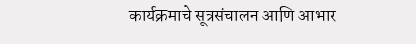कार्यक्रमाचे सूत्रसंचालन आणि आभार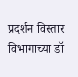प्रदर्शन विस्तार विभागाच्या डॉ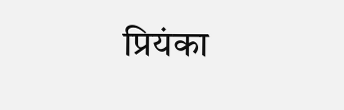प्रियंका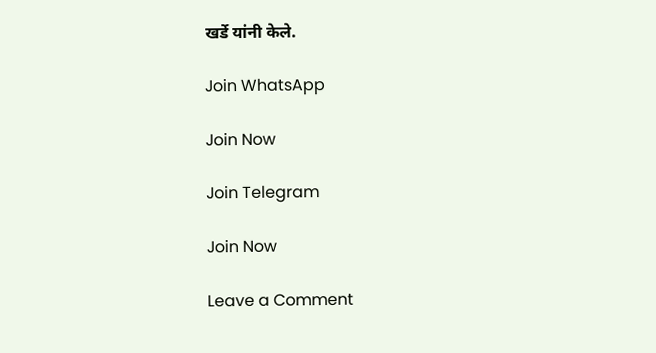खर्डे यांनी केले.

Join WhatsApp

Join Now

Join Telegram

Join Now

Leave a Comment